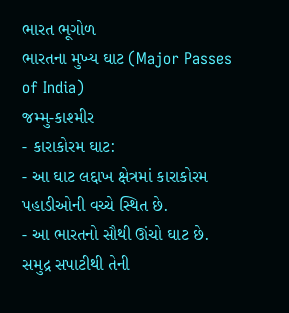ભારત ભૂગોળ
ભારતના મુખ્ય ઘાટ (Major Passes of India)
જમ્મુ-કાશ્મીર
- કારાકોરમ ઘાટ:
- આ ઘાટ લદ્દાખ ક્ષેત્રમાં કારાકોરમ પહાડીઓની વચ્ચે સ્થિત છે.
- આ ભારતનો સૌથી ઊંચો ઘાટ છે. સમુદ્ર સપાટીથી તેની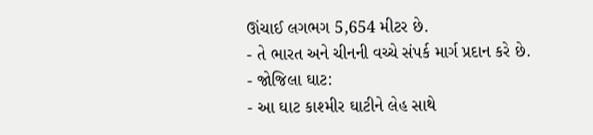ઊંચાઈ લગભગ 5,654 મીટર છે.
- તે ભારત અને ચીનની વચ્ચે સંપર્ક માર્ગ પ્રદાન કરે છે.
- જોજિલા ઘાટ:
- આ ઘાટ કાશ્મીર ઘાટીને લેહ સાથે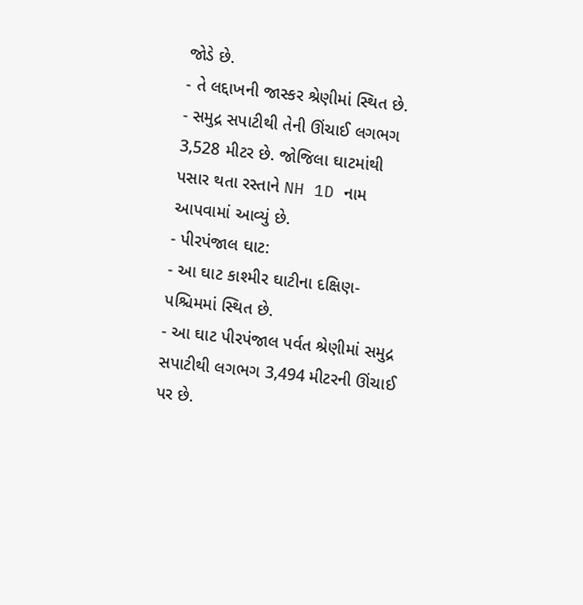જોડે છે.
- તે લદ્દાખની જાસ્કર શ્રેણીમાં સ્થિત છે.
- સમુદ્ર સપાટીથી તેની ઊંચાઈ લગભગ 3,528 મીટર છે. જોજિલા ઘાટમાંથી પસાર થતા રસ્તાને NH 1D નામ આપવામાં આવ્યું છે.
- પીરપંજાલ ઘાટ:
- આ ઘાટ કાશ્મીર ઘાટીના દક્ષિણ-પશ્ચિમમાં સ્થિત છે.
- આ ઘાટ પીરપંજાલ પર્વત શ્રેણીમાં સમુદ્ર સપાટીથી લગભગ 3,494 મીટરની ઊંચાઈ પર છે.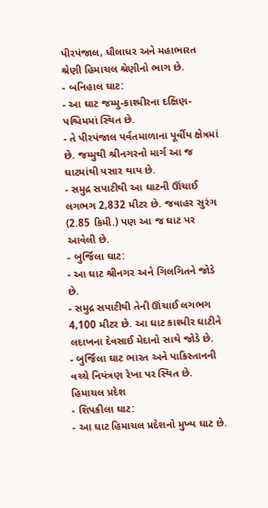પીરપંજાલ, ધૌલાધર અને મહાભારત શ્રેણી હિમાચલ શ્રેણીનો ભાગ છે.
- બનિહાલ ઘાટ:
- આ ઘાટ જમ્મુ-કાશ્મીરના દક્ષિણ-પશ્ચિમમાં સ્થિત છે.
- તે પીરપંજાલ પર્વતમાળાના પૂર્વીય ક્ષેત્રમાં છે. જમ્મુથી શ્રીનગરનો માર્ગ આ જ ઘાટમાંથી પસાર થાય છે.
- સમુદ્ર સપાટીથી આ ઘાટની ઊંચાઈ લગભગ 2,832 મીટર છે. જવાહર સુરંગ (2.85 કિમી.) પણ આ જ ઘાટ પર આવેલી છે.
- બુર્જિલા ઘાટ:
- આ ઘાટ શ્રીનગર અને ગિલગિતને જોડે છે.
- સમુદ્ર સપાટીથી તેની ઊંચાઈ લગભગ 4,100 મીટર છે. આ ઘાટ કાશ્મીર ઘાટીને લદાખના દેવસાઈ મેદાનો સાથે જોડે છે.
- બુર્જિલા ઘાટ ભારત અને પાકિસ્તાનની વચ્ચે નિયંત્રણ રેખા પર સ્થિત છે.
હિમાચલ પ્રદેશ
- શિપકીલા ઘાટ:
- આ ઘાટ હિમાચલ પ્રદેશનો મુખ્ય ઘાટ છે.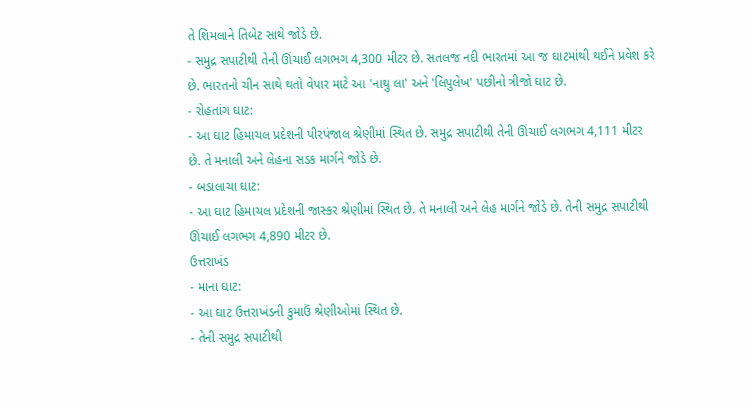તે શિમલાને તિબેટ સાથે જોડે છે.
- સમુદ્ર સપાટીથી તેની ઊંચાઈ લગભગ 4,300 મીટર છે. સતલજ નદી ભારતમાં આ જ ઘાટમાંથી થઈને પ્રવેશ કરે છે. ભારતનો ચીન સાથે થતો વેપાર માટે આ 'નાથુ લા' અને 'લિપુલેખ' પછીનો ત્રીજો ઘાટ છે.
- રોહતાંગ ઘાટ:
- આ ઘાટ હિમાચલ પ્રદેશની પીરપંજાલ શ્રેણીમાં સ્થિત છે. સમુદ્ર સપાટીથી તેની ઊંચાઈ લગભગ 4,111 મીટર છે. તે મનાલી અને લેહના સડક માર્ગને જોડે છે.
- બડાલાચા ઘાટ:
- આ ઘાટ હિમાચલ પ્રદેશની જાસ્કર શ્રેણીમાં સ્થિત છે. તે મનાલી અને લેહ માર્ગને જોડે છે. તેની સમુદ્ર સપાટીથી ઊંચાઈ લગભગ 4,890 મીટર છે.
ઉત્તરાખંડ
- માના ઘાટ:
- આ ઘાટ ઉત્તરાખંડની કુમાઉં શ્રેણીઓમાં સ્થિત છે.
- તેની સમુદ્ર સપાટીથી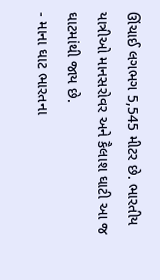ઊંચાઈ લગભગ 5,545 મીટર છે. ભારતીય યાત્રીઓ માનસરોવર અને કૈલાશ ઘાટી આ જ ઘાટમાંથી જાય છે.
- માના ઘાટ ભારતના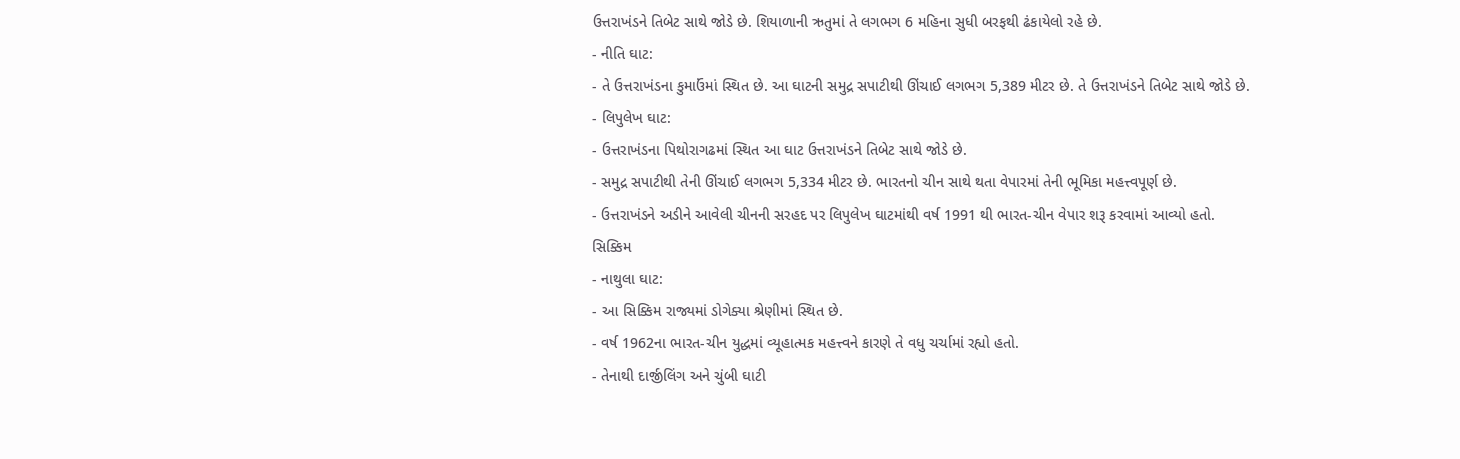ઉત્તરાખંડને તિબેટ સાથે જોડે છે. શિયાળાની ઋતુમાં તે લગભગ 6 મહિના સુધી બરફથી ઢંકાયેલો રહે છે.
- નીતિ ઘાટ:
- તે ઉત્તરાખંડના કુમાઉંમાં સ્થિત છે. આ ઘાટની સમુદ્ર સપાટીથી ઊંચાઈ લગભગ 5,389 મીટર છે. તે ઉત્તરાખંડને તિબેટ સાથે જોડે છે.
- લિપુલેખ ઘાટ:
- ઉત્તરાખંડના પિથોરાગઢમાં સ્થિત આ ઘાટ ઉત્તરાખંડને તિબેટ સાથે જોડે છે.
- સમુદ્ર સપાટીથી તેની ઊંચાઈ લગભગ 5,334 મીટર છે. ભારતનો ચીન સાથે થતા વેપારમાં તેની ભૂમિકા મહત્ત્વપૂર્ણ છે.
- ઉત્તરાખંડને અડીને આવેલી ચીનની સરહદ પર લિપુલેખ ઘાટમાંથી વર્ષ 1991 થી ભારત-ચીન વેપાર શરૂ કરવામાં આવ્યો હતો.
સિક્કિમ
- નાથુલા ઘાટ:
- આ સિક્કિમ રાજ્યમાં ડોગેક્યા શ્રેણીમાં સ્થિત છે.
- વર્ષ 1962ના ભારત-ચીન યુદ્ધમાં વ્યૂહાત્મક મહત્ત્વને કારણે તે વધુ ચર્ચામાં રહ્યો હતો.
- તેનાથી દાર્જીલિંગ અને ચુંબી ઘાટી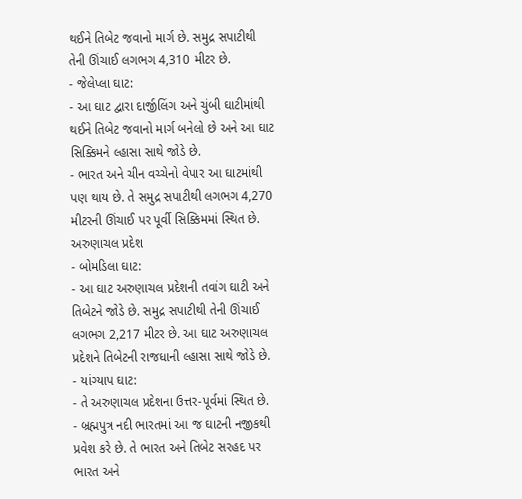થઈને તિબેટ જવાનો માર્ગ છે. સમુદ્ર સપાટીથી તેની ઊંચાઈ લગભગ 4,310 મીટર છે.
- જેલેપ્લા ઘાટ:
- આ ઘાટ દ્વારા દાર્જીલિંગ અને ચુંબી ઘાટીમાંથી થઈને તિબેટ જવાનો માર્ગ બનેલો છે અને આ ઘાટ સિક્કિમને લ્હાસા સાથે જોડે છે.
- ભારત અને ચીન વચ્ચેનો વેપાર આ ઘાટમાંથી પણ થાય છે. તે સમુદ્ર સપાટીથી લગભગ 4,270 મીટરની ઊંચાઈ પર પૂર્વી સિક્કિમમાં સ્થિત છે.
અરુણાચલ પ્રદેશ
- બોમડિલા ઘાટ:
- આ ઘાટ અરુણાચલ પ્રદેશની તવાંગ ઘાટી અને તિબેટને જોડે છે. સમુદ્ર સપાટીથી તેની ઊંચાઈ લગભગ 2,217 મીટર છે. આ ઘાટ અરુણાચલ પ્રદેશને તિબેટની રાજધાની લ્હાસા સાથે જોડે છે.
- યાંગ્યાપ ઘાટ:
- તે અરુણાચલ પ્રદેશના ઉત્તર-પૂર્વમાં સ્થિત છે.
- બ્રહ્મપુત્ર નદી ભારતમાં આ જ ઘાટની નજીકથી પ્રવેશ કરે છે. તે ભારત અને તિબેટ સરહદ પર ભારત અને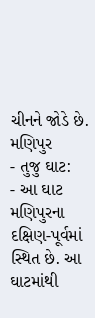ચીનને જોડે છે.
મણિપુર
- તુજુ ઘાટ:
- આ ઘાટ મણિપુરના દક્ષિણ-પૂર્વમાં સ્થિત છે. આ ઘાટમાંથી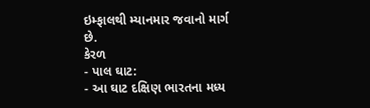ઇમ્ફાલથી મ્યાનમાર જવાનો માર્ગ છે.
કેરળ
- પાલ ઘાટ:
- આ ઘાટ દક્ષિણ ભારતના મધ્ય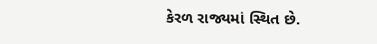કેરળ રાજ્યમાં સ્થિત છે.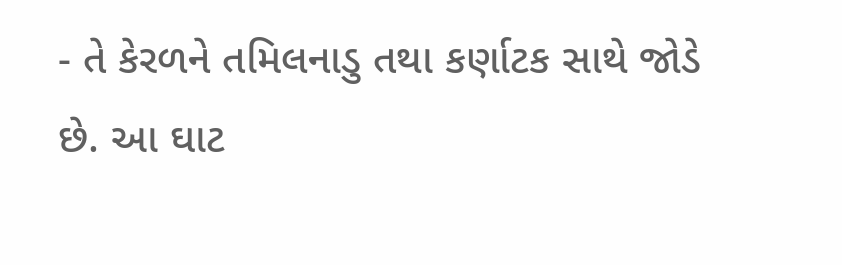- તે કેરળને તમિલનાડુ તથા કર્ણાટક સાથે જોડે છે. આ ઘાટ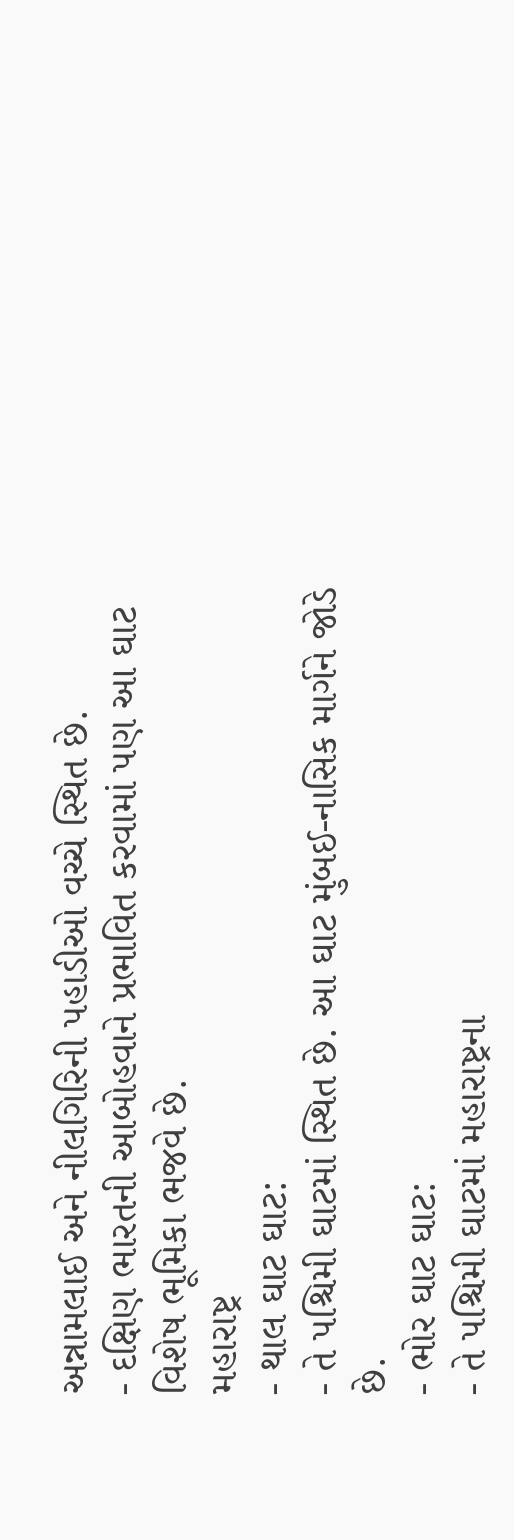અન્નામલાઈ અને નીલગિરિની પહાડીઓ વચ્ચે સ્થિત છે.
- દક્ષિણ ભારતની આબોહવાને પ્રભાવિત કરવામાં પણ આ ઘાટ વિશેષ ભૂમિકા ભજવે છે.
મહારાષ્ટ્ર
- થાલ ઘાટ ઘાટ:
- તે પશ્ચિમી ઘાટમાં સ્થિત છે. આ ઘાટ મુંબઈ-નાસિક માર્ગને જોડે છે.
- ભોર ઘાટ ઘાટ:
- તે પશ્ચિમી ઘાટમાં મહારાષ્ટ્રના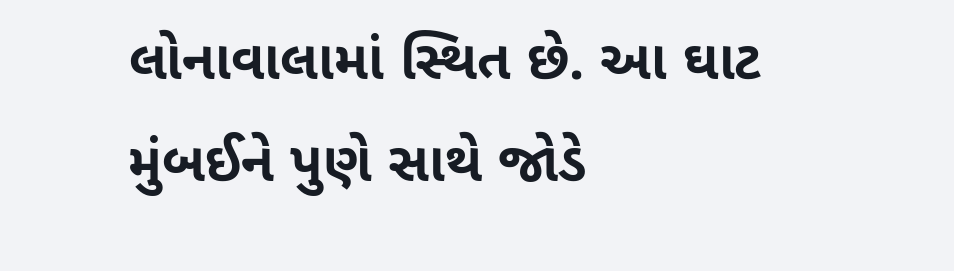લોનાવાલામાં સ્થિત છે. આ ઘાટ મુંબઈને પુણે સાથે જોડે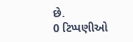છે.
0 ટિપ્પણીઓ